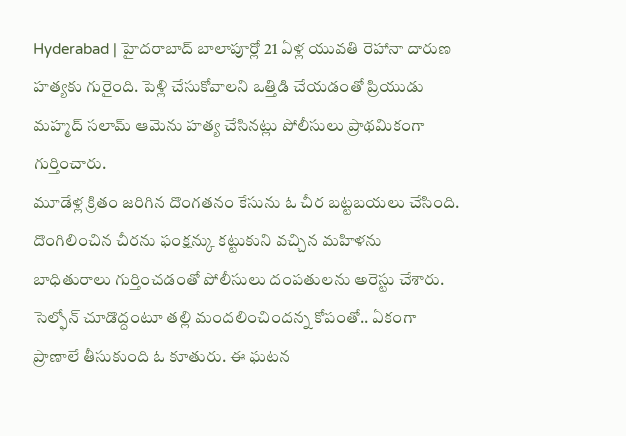Hyderabad | హైదరాబాద్ బాలాపూర్లో 21 ఏళ్ల యువతి రెహానా దారుణ హత్యకు గురైంది. పెళ్లి చేసుకోవాలని ఒత్తిడి చేయడంతో ప్రియుడు మహ్మద్ సలామ్ ఆమెను హత్య చేసినట్లు పోలీసులు ప్రాథమికంగా గుర్తించారు.
మూడేళ్ల క్రితం జరిగిన దొంగతనం కేసును ఓ చీర బట్టబయలు చేసింది. దొంగిలించిన చీరను ఫంక్షన్కు కట్టుకుని వచ్చిన మహిళను బాధితురాలు గుర్తించడంతో పోలీసులు దంపతులను అరెస్టు చేశారు.
సెల్ఫోన్ చూడొద్దంటూ తల్లి మందలించిందన్న కోపంతో.. ఏకంగా ప్రాణాలే తీసుకుంది ఓ కూతురు. ఈ ఘటన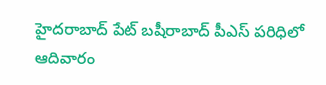హైదరాబాద్ పేట్ బషీరాబాద్ పీఎస్ పరిధిలో ఆదివారం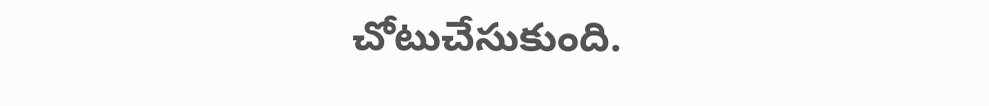చోటుచేసుకుంది.